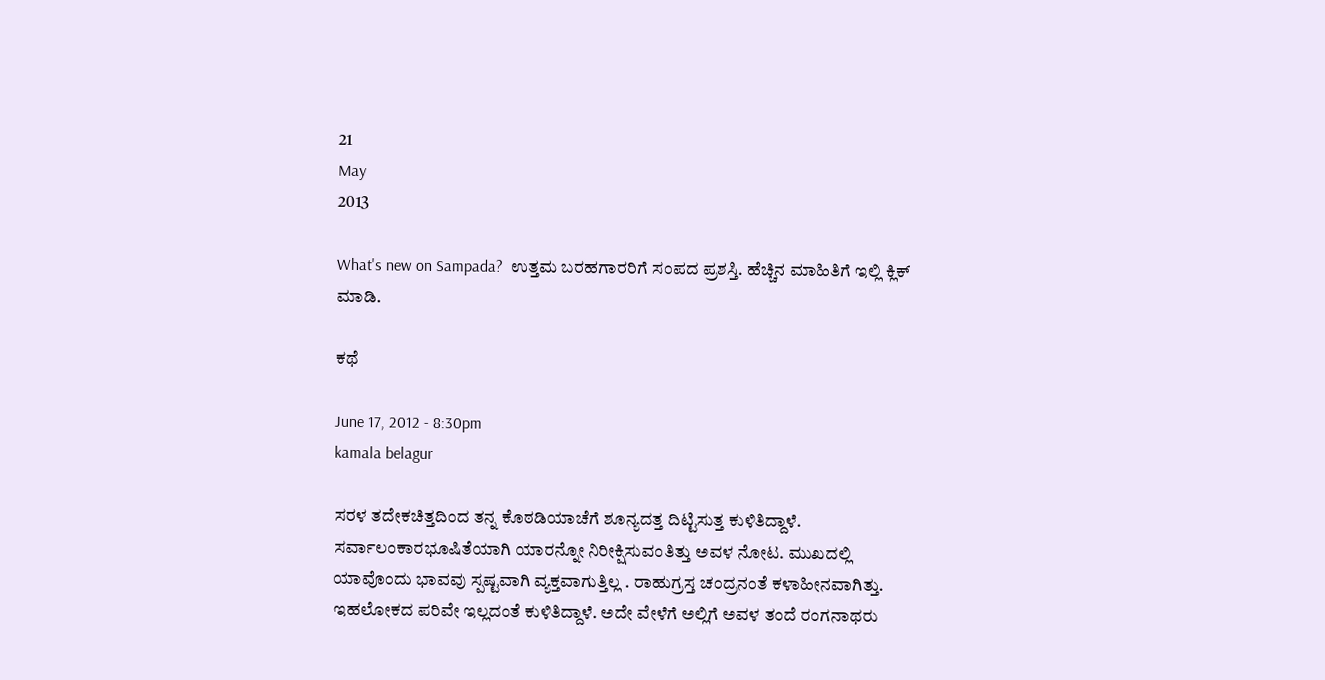21
May
2013

What's new on Sampada?  ಉತ್ತಮ ಬರಹಗಾರರಿಗೆ ಸಂಪದ ಪ್ರಶಸ್ತಿ. ಹೆಚ್ಚಿನ ಮಾಹಿತಿಗೆ ಇಲ್ಲಿ ಕ್ಲಿಕ್ ಮಾಡಿ.

ಕಥೆ

June 17, 2012 - 8:30pm
kamala belagur

ಸರಳ ತದೇಕಚಿತ್ತದಿಂದ ತನ್ನ ಕೊಠಡಿಯಾಚೆಗೆ ಶೂನ್ಯದತ್ತ ದಿಟ್ಟಿಸುತ್ತ ಕುಳಿತಿದ್ದಾಳೆ. ಸರ್ವಾಲಂಕಾರಭೂಷಿತೆಯಾಗಿ ಯಾರನ್ನೋ ನಿರೀಕ್ಷಿಸುವಂತಿತ್ತು ಅವಳ ನೋಟ. ಮುಖದಲ್ಲಿ ಯಾವೊಂದು ಭಾವವು ಸ್ಪಷ್ಟವಾಗಿ ವ್ಯಕ್ತವಾಗುತ್ತಿಲ್ಲ . ರಾಹುಗ್ರಸ್ತ ಚಂದ್ರನಂತೆ ಕಳಾಹೀನವಾಗಿತ್ತು. ಇಹಲೋಕದ ಪರಿವೇ ಇಲ್ಲದಂತೆ ಕುಳಿತಿದ್ದಾಳೆ. ಅದೇ ವೇಳೆಗೆ ಅಲ್ಲಿಗೆ ಅವಳ ತಂದೆ ರಂಗನಾಥರು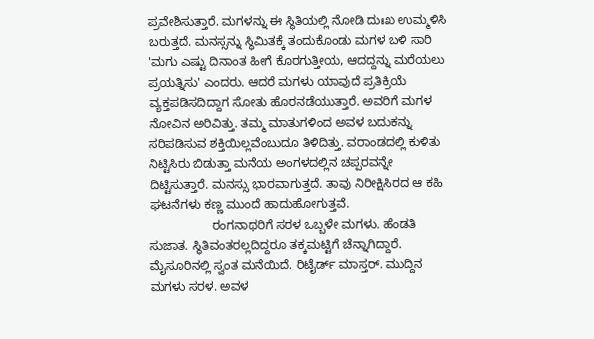ಪ್ರವೇಶಿಸುತ್ತಾರೆ. ಮಗಳನ್ನು ಈ ಸ್ಥಿತಿಯಲ್ಲಿ ನೋಡಿ ದುಃಖ ಉಮ್ಮಳಿಸಿ ಬರುತ್ತದೆ. ಮನಸ್ಸನ್ನು ಸ್ಥಿಮಿತಕ್ಕೆ ತಂದುಕೊಂಡು ಮಗಳ ಬಳಿ ಸಾರಿ  'ಮಗು ಎಷ್ಟು ದಿನಾಂತ ಹೀಗೆ ಕೊರಗುತ್ತೀಯ, ಆದದ್ದನ್ನು ಮರೆಯಲು ಪ್ರಯತ್ನಿಸು' ಎಂದರು. ಆದರೆ ಮಗಳು ಯಾವುದೆ ಪ್ರತಿಕ್ರಿಯೆ ವ್ಯಕ್ತಪಡಿಸದಿದ್ದಾಗ ಸೋತು ಹೊರನಡೆಯುತ್ತಾರೆ. ಅವರಿಗೆ ಮಗಳ ನೋವಿನ ಅರಿವಿತ್ತು. ತಮ್ಮ ಮಾತುಗಳಿಂದ ಅವಳ ಬದುಕನ್ನು ಸರಿಪಡಿಸುವ ಶಕ್ತಿಯಿಲ್ಲವೆಂಬುದೂ ತಿಳಿದಿತ್ತು. ವರಾಂಡದಲ್ಲಿ ಕುಳಿತು ನಿಟ್ಟಿಸಿರು ಬಿಡುತ್ತಾ ಮನೆಯ ಅಂಗಳದಲ್ಲಿನ ಚಪ್ಪರವನ್ನೇ ದಿಟ್ಟಿಸುತ್ತಾರೆ. ಮನಸ್ಸು ಭಾರವಾಗುತ್ತದೆ. ತಾವು ನಿರೀಕ್ಷಿಸಿರದ ಆ ಕಹಿ ಘಟನೆಗಳು ಕಣ್ಣ ಮುಂದೆ ಹಾದುಹೋಗುತ್ತವೆ.
                  ರಂಗನಾಥರಿಗೆ ಸರಳ ಒಬ್ಬಳೇ ಮಗಳು. ಹೆಂಡತಿ ಸುಜಾತ. ಸ್ಥಿತಿವಂತರಲ್ಲದಿದ್ದರೂ ತಕ್ಕಮಟ್ಟಿಗೆ ಚೆನ್ನಾಗಿದ್ದಾರೆ. ಮೈಸೂರಿನಲ್ಲಿ ಸ್ವಂತ ಮನೆಯಿದೆ. ರಿಟೈರ್ಡ್ ಮಾಸ್ತರ್. ಮುದ್ದಿನ ಮಗಳು ಸರಳ. ಅವಳ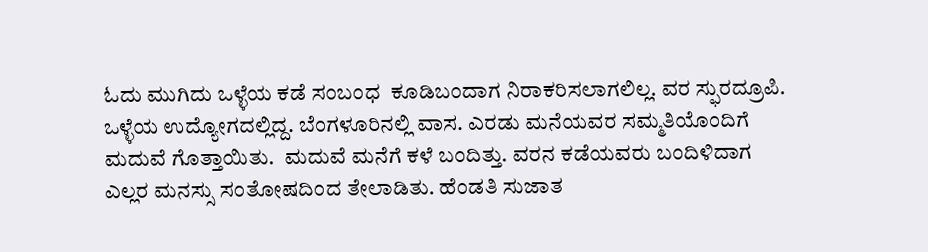ಓದು ಮುಗಿದು ಒಳ್ಳೆಯ ಕಡೆ ಸಂಬಂಧ  ಕೂಡಿಬಂದಾಗ ನಿರಾಕರಿಸಲಾಗಲಿಲ್ಲ. ವರ ಸ್ಫುರದ್ರೂಪಿ. ಒಳ್ಳೆಯ ಉದ್ಯೋಗದಲ್ಲಿದ್ದ. ಬೆಂಗಳೂರಿನಲ್ಲಿ ವಾಸ. ಎರಡು ಮನೆಯವರ ಸಮ್ಮತಿಯೊಂದಿಗೆ  ಮದುವೆ ಗೊತ್ತಾಯಿತು.  ಮದುವೆ ಮನೆಗೆ ಕಳೆ ಬಂದಿತ್ತು. ವರನ ಕಡೆಯವರು ಬಂದಿಳಿದಾಗ ಎಲ್ಲರ ಮನಸ್ಸು ಸಂತೋಷದಿಂದ ತೇಲಾಡಿತು. ಹೆಂಡತಿ ಸುಜಾತ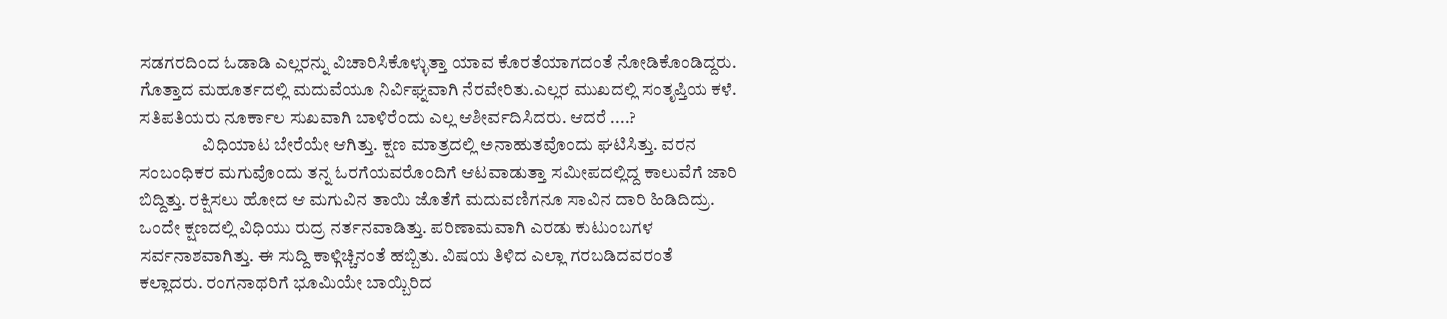ಸಡಗರದಿಂದ ಓಡಾಡಿ ಎಲ್ಲರನ್ನು ವಿಚಾರಿಸಿಕೊಳ್ಳುತ್ತಾ ಯಾವ ಕೊರತೆಯಾಗದಂತೆ ನೋಡಿಕೊಂಡಿದ್ದರು. ಗೊತ್ತಾದ ಮಹೂರ್ತದಲ್ಲಿ ಮದುವೆಯೂ ನಿರ್ವಿಘ್ನವಾಗಿ ನೆರವೇರಿತು.ಎಲ್ಲರ ಮುಖದಲ್ಲಿ ಸಂತೃಪ್ತಿಯ ಕಳೆ. ಸತಿಪತಿಯರು ನೂರ್ಕಾಲ ಸುಖವಾಗಿ ಬಾಳಿರೆಂದು ಎಲ್ಲ ಆಶೀರ್ವದಿಸಿದರು. ಆದರೆ ....?
                  ವಿಧಿಯಾಟ ಬೇರೆಯೇ ಆಗಿತ್ತು. ಕ್ಷಣ ಮಾತ್ರದಲ್ಲಿ ಅನಾಹುತವೊಂದು ಘಟಿಸಿತ್ತು. ವರನ ಸಂಬಂಧಿಕರ ಮಗುವೊಂದು ತನ್ನ ಓರಗೆಯವರೊಂದಿಗೆ ಆಟವಾಡುತ್ತಾ ಸಮೀಪದಲ್ಲಿದ್ದ ಕಾಲುವೆಗೆ ಜಾರಿ ಬಿದ್ದಿತ್ತು. ರಕ್ಷಿಸಲು ಹೋದ ಆ ಮಗುವಿನ ತಾಯಿ ಜೊತೆಗೆ ಮದುವಣಿಗನೂ ಸಾವಿನ ದಾರಿ ಹಿಡಿದಿದ್ರು. ಒಂದೇ ಕ್ಷಣದಲ್ಲಿ ವಿಧಿಯು ರುದ್ರ ನರ್ತನವಾಡಿತ್ತು. ಪರಿಣಾಮವಾಗಿ ಎರಡು ಕುಟುಂಬಗಳ ಸರ್ವನಾಶವಾಗಿತ್ತು. ಈ ಸುದ್ದಿ ಕಾಳ್ಗಿಚ್ಚಿನಂತೆ ಹಬ್ಬಿತು. ವಿಷಯ ತಿಳಿದ ಎಲ್ಲಾ ಗರಬಡಿದವರಂತೆ ಕಲ್ಲಾದರು. ರಂಗನಾಥರಿಗೆ ಭೂಮಿಯೇ ಬಾಯ್ಬಿರಿದ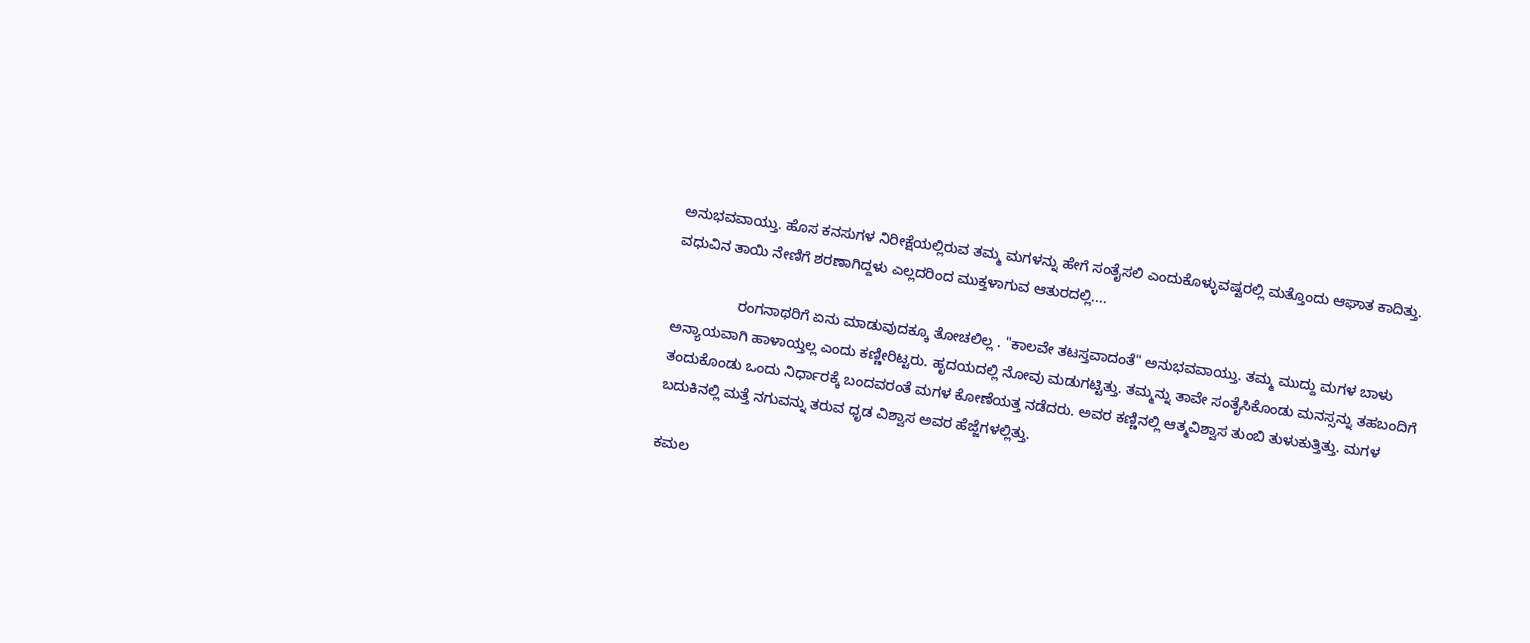ಅನುಭವವಾಯ್ತು. ಹೊಸ ಕನಸುಗಳ ನಿರೀಕ್ಷೆಯಲ್ಲಿರುವ ತಮ್ಮ ಮಗಳನ್ನು ಹೇಗೆ ಸಂತೈಸಲಿ ಎಂದುಕೊಳ್ಳುವಷ್ಟರಲ್ಲಿ ಮತ್ತೊಂದು ಆಘಾತ ಕಾದಿತ್ತು. ವಧುವಿನ ತಾಯಿ ನೇಣಿಗೆ ಶರಣಾಗಿದ್ದಳು ಎಲ್ಲದರಿಂದ ಮುಕ್ತಳಾಗುವ ಆತುರದಲ್ಲಿ....

                ರಂಗನಾಥರಿಗೆ ಏನು ಮಾಡುವುದಕ್ಕೂ ತೋಚಲಿಲ್ಲ . "ಕಾಲವೇ ತಟಸ್ತವಾದಂತೆ" ಅನುಭವವಾಯ್ತು. ತಮ್ಮ ಮುದ್ದು ಮಗಳ ಬಾಳು ಅನ್ಯಾಯವಾಗಿ ಹಾಳಾಯ್ತಲ್ಲ ಎಂದು ಕಣ್ಣೀರಿಟ್ಟರು. ಹೃದಯದಲ್ಲಿ ನೋವು ಮಡುಗಟ್ಟಿತ್ತು. ತಮ್ಮನ್ನು ತಾವೇ ಸಂತೈಸಿಕೊಂಡು ಮನಸ್ಸನ್ನು ತಹಬಂದಿಗೆ ತಂದುಕೊಂಡು ಒಂದು ನಿರ್ಧಾರಕ್ಕೆ ಬಂದವರಂತೆ ಮಗಳ ಕೋಣೆಯತ್ತ ನಡೆದರು. ಅವರ ಕಣ್ಣಿನಲ್ಲಿ ಆತ್ಮವಿಶ್ವಾಸ ತುಂಬಿ ತುಳುಕುತ್ತಿತ್ತು. ಮಗಳ ಬದುಕಿನಲ್ಲಿ ಮತ್ತೆ ನಗುವನ್ನು ತರುವ ಧೃಡ ವಿಶ್ವಾಸ ಅವರ ಹೆಜ್ಜೆಗಳಲ್ಲಿತ್ತು.

ಕಮಲ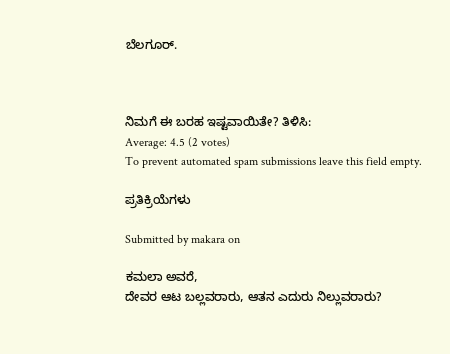ಬೆಲಗೂರ್.



ನಿಮಗೆ ಈ ಬರಹ ಇಷ್ಟವಾಯಿತೇ? ತಿಳಿಸಿ:
Average: 4.5 (2 votes)
To prevent automated spam submissions leave this field empty.

ಪ್ರತಿಕ್ರಿಯೆಗಳು

Submitted by makara on

ಕಮಲಾ ಅವರೆ,
ದೇವರ ಆಟ ಬಲ್ಲವರಾರು, ಆತನ ಎದುರು ನಿಲ್ಲುವರಾರು?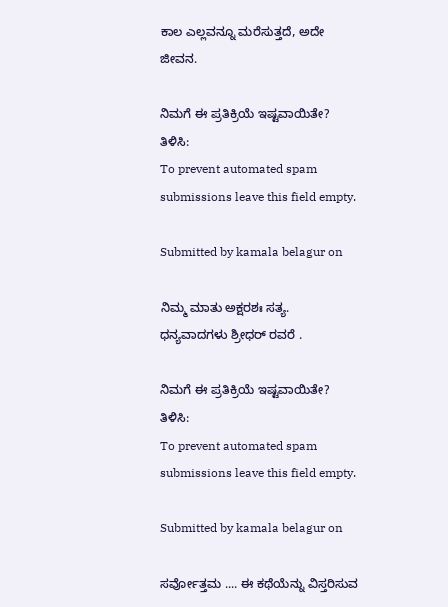ಕಾಲ ಎಲ್ಲವನ್ನೂ ಮರೆಸುತ್ತದೆ, ಅದೇ ಜೀವನ.

ನಿಮಗೆ ಈ ಪ್ರತಿಕ್ರಿಯೆ ಇಷ್ಟವಾಯಿತೇ? ತಿಳಿಸಿ:
To prevent automated spam submissions leave this field empty.

Submitted by kamala belagur on

ನಿಮ್ಮ ಮಾತು ಅಕ್ಷರಶಃ ಸತ್ಯ. ಧನ್ಯವಾದಗಳು ಶ್ರೀಧರ್ ರವರೆ .

ನಿಮಗೆ ಈ ಪ್ರತಿಕ್ರಿಯೆ ಇಷ್ಟವಾಯಿತೇ? ತಿಳಿಸಿ:
To prevent automated spam submissions leave this field empty.

Submitted by kamala belagur on

ಸರ್ವೋತ್ತಮ .... ಈ ಕಥೆಯೆನ್ನು ವಿಸ್ತರಿಸುವ‌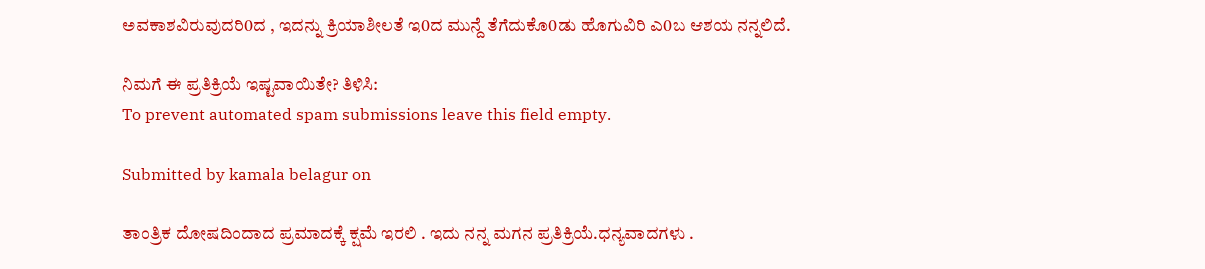ಅವಕಾಶವಿರುವುದರಿ0ದ , ಇದನ್ನು ಕ್ರಿಯಾಶೀಲತೆ ಇ0ದ‌ ಮುನ್ದೆ ತೆಗೆದುಕೊ0ಡು ಹೊಗುವಿರಿ ಎ0ಬ‌ ಆಶಯ ನನ್ನಲಿದೆ.

ನಿಮಗೆ ಈ ಪ್ರತಿಕ್ರಿಯೆ ಇಷ್ಟವಾಯಿತೇ? ತಿಳಿಸಿ:
To prevent automated spam submissions leave this field empty.

Submitted by kamala belagur on

ತಾಂತ್ರಿಕ ದೋಷದಿಂದಾದ ಪ್ರಮಾದಕ್ಕೆ ಕ್ಷಮೆ ಇರಲಿ . ಇದು ನನ್ನ ಮಗನ ಪ್ರತಿಕ್ರಿಯೆ.ಧನ್ಯವಾದಗಳು .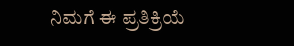ನಿಮಗೆ ಈ ಪ್ರತಿಕ್ರಿಯೆ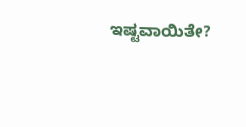ಇಷ್ಟವಾಯಿತೇ?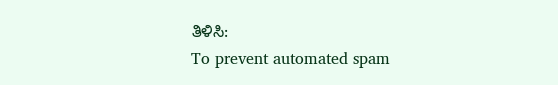ತಿಳಿಸಿ:
To prevent automated spam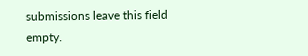submissions leave this field empty.